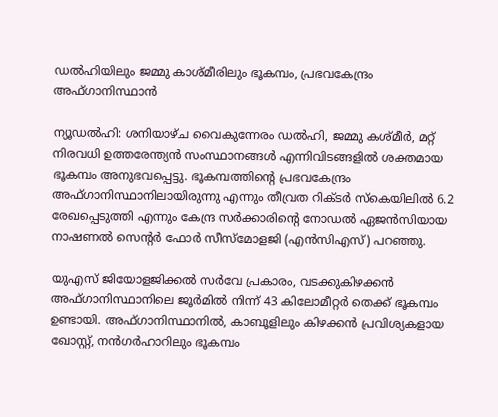ഡല്‍ഹിയിലും ജമ്മു കാശ്മീരിലും ഭൂകമ്പം, പ്രഭവകേന്ദ്രം അഫ്ഗാനിസ്ഥാന്‍

ന്യൂഡല്‍ഹി: ശനിയാഴ്ച വൈകുന്നേരം ഡല്‍ഹി, ജമ്മു കശ്മീര്‍, മറ്റ് നിരവധി ഉത്തരേന്ത്യന്‍ സംസ്ഥാനങ്ങള്‍ എന്നിവിടങ്ങളില്‍ ശക്തമായ ഭൂകമ്പം അനുഭവപ്പെട്ടു. ഭൂകമ്പത്തിന്റെ പ്രഭവകേന്ദ്രം അഫ്ഗാനിസ്ഥാനിലായിരുന്നു എന്നും തീവ്രത റിക്ടര്‍ സ്‌കെയിലില്‍ 6.2 രേഖപ്പെടുത്തി എന്നും കേന്ദ്ര സര്‍ക്കാരിന്റെ നോഡല്‍ ഏജന്‍സിയായ നാഷണല്‍ സെന്റര്‍ ഫോര്‍ സീസ്മോളജി (എന്‍സിഎസ്) പറഞ്ഞു.

യുഎസ് ജിയോളജിക്കല്‍ സര്‍വേ പ്രകാരം, വടക്കുകിഴക്കന്‍ അഫ്ഗാനിസ്ഥാനിലെ ജൂര്‍മില്‍ നിന്ന് 43 കിലോമീറ്റര്‍ തെക്ക് ഭൂകമ്പം ഉണ്ടായി. അഫ്ഗാനിസ്ഥാനില്‍, കാബൂളിലും കിഴക്കന്‍ പ്രവിശ്യകളായ ഖോസ്റ്റ്, നന്‍ഗര്‍ഹാറിലും ഭൂകമ്പം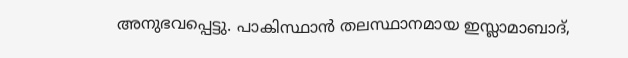അനുഭവപ്പെട്ടു. പാകിസ്ഥാന്‍ തലസ്ഥാനമായ ഇസ്ലാമാബാദ്,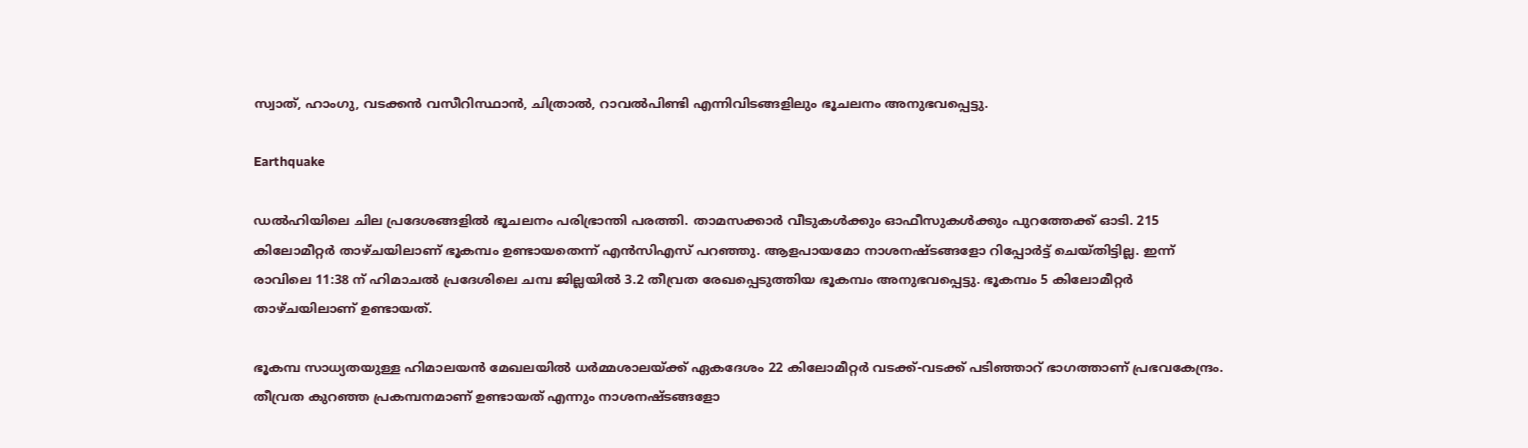സ്വാത്, ഹാംഗു, വടക്കന്‍ വസീറിസ്ഥാന്‍, ചിത്രാല്‍, റാവല്‍പിണ്ടി എന്നിവിടങ്ങളിലും ഭൂചലനം അനുഭവപ്പെട്ടു.

Earthquake

ഡല്‍ഹിയിലെ ചില പ്രദേശങ്ങളില്‍ ഭൂചലനം പരിഭ്രാന്തി പരത്തി. താമസക്കാര്‍ വീടുകള്‍ക്കും ഓഫീസുകള്‍ക്കും പുറത്തേക്ക് ഓടി. 215 കിലോമീറ്റര്‍ താഴ്ചയിലാണ് ഭൂകമ്പം ഉണ്ടായതെന്ന് എന്‍സിഎസ് പറഞ്ഞു. ആളപായമോ നാശനഷ്ടങ്ങളോ റിപ്പോര്‍ട്ട് ചെയ്തിട്ടില്ല. ഇന്ന് രാവിലെ 11:38 ന് ഹിമാചല്‍ പ്രദേശിലെ ചമ്പ ജില്ലയില്‍ 3.2 തീവ്രത രേഖപ്പെടുത്തിയ ഭൂകമ്പം അനുഭവപ്പെട്ടു. ഭൂകമ്പം 5 കിലോമീറ്റര്‍ താഴ്ചയിലാണ് ഉണ്ടായത്.

ഭൂകമ്പ സാധ്യതയുള്ള ഹിമാലയന്‍ മേഖലയില്‍ ധര്‍മ്മശാലയ്ക്ക് ഏകദേശം 22 കിലോമീറ്റര്‍ വടക്ക്-വടക്ക് പടിഞ്ഞാറ് ഭാഗത്താണ് പ്രഭവകേന്ദ്രം. തീവ്രത കുറഞ്ഞ പ്രകമ്പനമാണ് ഉണ്ടായത് എന്നും നാശനഷ്ടങ്ങളോ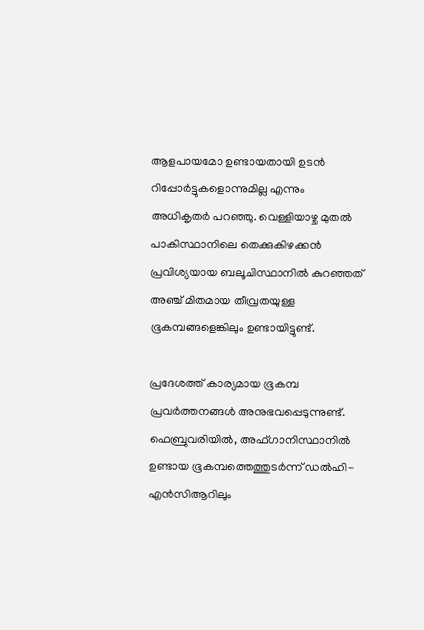ആളപായമോ ഉണ്ടായതായി ഉടന്‍ റിപ്പോര്‍ട്ടുകളൊന്നുമില്ല എന്നും അധികൃതര്‍ പറഞ്ഞു. വെള്ളിയാഴ്ച മുതല്‍ പാകിസ്ഥാനിലെ തെക്കുകിഴക്കന്‍ പ്രവിശ്യയായ ബലൂചിസ്ഥാനില്‍ കുറഞ്ഞത് അഞ്ച് മിതമായ തീവ്രതയുള്ള ഭൂകമ്പങ്ങളെങ്കിലും ഉണ്ടായിട്ടുണ്ട്.

പ്രദേശത്ത് കാര്യമായ ഭൂകമ്പ പ്രവര്‍ത്തനങ്ങള്‍ അനുഭവപ്പെടുന്നുണ്ട്. ഫെബ്രുവരിയില്‍, അഫ്ഗാനിസ്ഥാനില്‍ ഉണ്ടായ ഭൂകമ്പത്തെത്തുടര്‍ന്ന് ഡല്‍ഹി-എന്‍സിആറിലും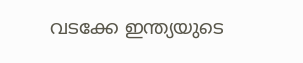വടക്കേ ഇന്ത്യയുടെ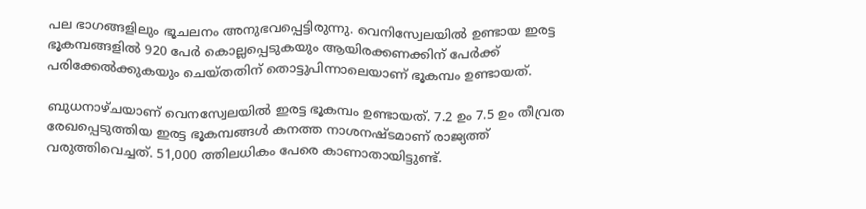പല ഭാഗങ്ങളിലും ഭൂചലനം അനുഭവപ്പെട്ടിരുന്നു. വെനിസ്വേലയില്‍ ഉണ്ടായ ഇരട്ട ഭൂകമ്പങ്ങളില്‍ 920 പേര്‍ കൊല്ലപ്പെടുകയും ആയിരക്കണക്കിന് പേര്‍ക്ക് പരിക്കേല്‍ക്കുകയും ചെയ്തതിന് തൊട്ടുപിന്നാലെയാണ് ഭൂകമ്പം ഉണ്ടായത്.

ബുധനാഴ്ചയാണ് വെനസ്വേലയില്‍ ഇരട്ട ഭൂകമ്പം ഉണ്ടായത്. 7.2 ഉം 7.5 ഉം തീവ്രത രേഖപ്പെടുത്തിയ ഇരട്ട ഭൂകമ്പങ്ങള്‍ കനത്ത നാശനഷ്ടമാണ് രാജ്യത്ത് വരുത്തിവെച്ചത്. 51,000 ത്തിലധികം പേരെ കാണാതായിട്ടുണ്ട്.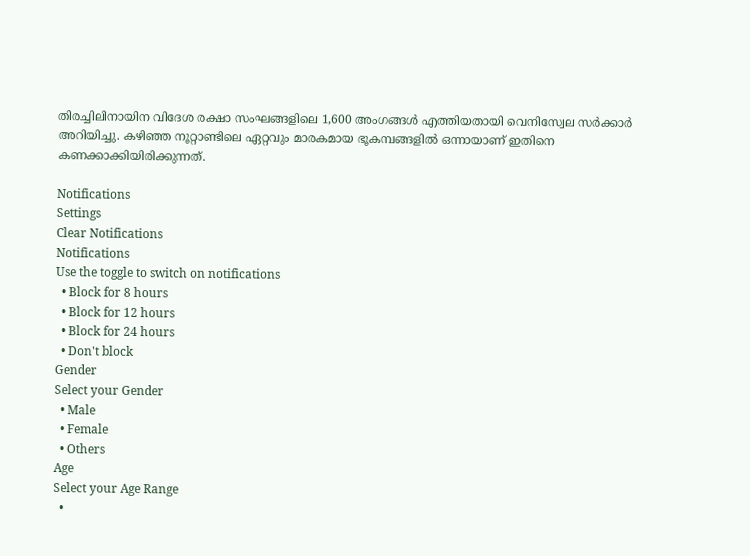തിരച്ചിലിനായിന വിദേശ രക്ഷാ സംഘങ്ങളിലെ 1,600 അംഗങ്ങള്‍ എത്തിയതായി വെനിസ്വേല സര്‍ക്കാര്‍ അറിയിച്ചു. കഴിഞ്ഞ നൂറ്റാണ്ടിലെ ഏറ്റവും മാരകമായ ഭൂകമ്പങ്ങളില്‍ ഒന്നായാണ് ഇതിനെ കണക്കാക്കിയിരിക്കുന്നത്.

Notifications
Settings
Clear Notifications
Notifications
Use the toggle to switch on notifications
  • Block for 8 hours
  • Block for 12 hours
  • Block for 24 hours
  • Don't block
Gender
Select your Gender
  • Male
  • Female
  • Others
Age
Select your Age Range
  •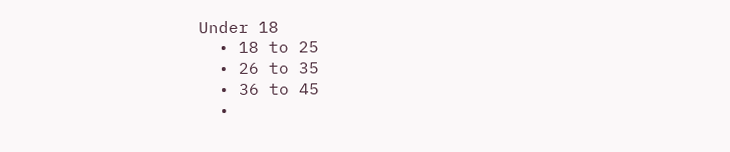Under 18
  • 18 to 25
  • 26 to 35
  • 36 to 45
  •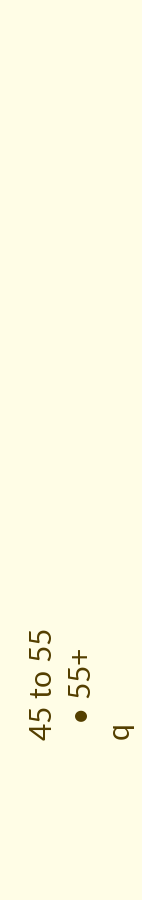45 to 55
  • 55+
q